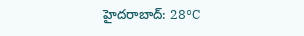హైదరాబాద్: 28°C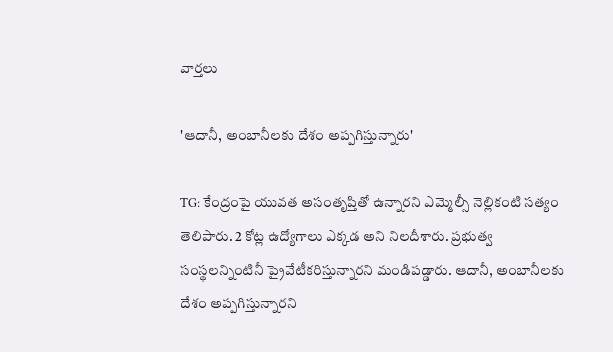వార్తలు

'ఆదానీ, అంబానీలకు దేశం అప్పగిస్తున్నారు'

TG: కేంద్రంపై యువత అసంతృప్తితో ఉన్నారని ఎమ్మెల్సీ నెల్లికంటి సత్యం తెలిపారు. 2 కోట్ల ఉద్యోగాలు ఎక్కడ అని నిలదీశారు. ప్రభుత్వ సంస్థలన్నింటినీ ప్రైవేటీకరిస్తున్నారని మండిపడ్డారు. ఆదానీ, అంబానీలకు దేశం అప్పగిస్తున్నారని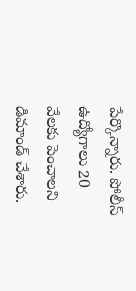పేర్కొన్నారు. పోలీస్ ఉద్యోగాలు 20 వేలకు పెంచాలని డిమాండ్ చేశారు.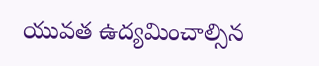యువత ఉద్యమించాల్సిన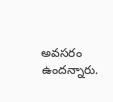అవసరం ఉందన్నారు.